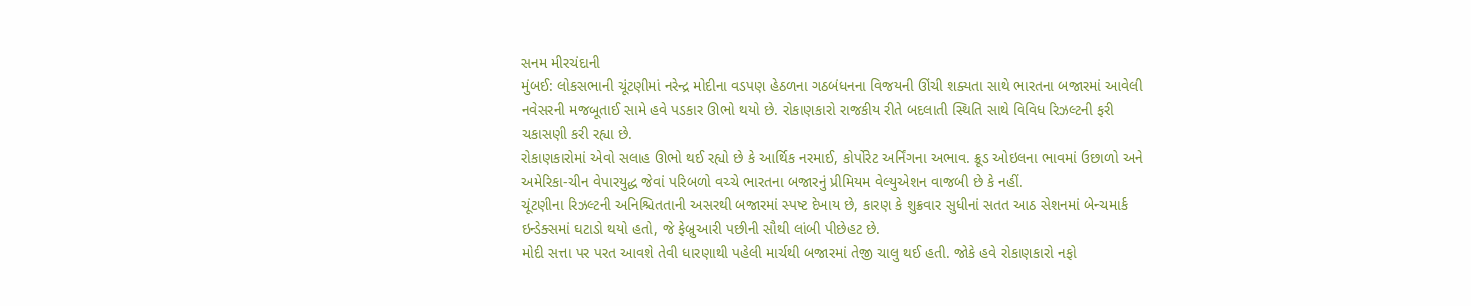સનમ મીરચંદાની
મુંબઈ: લોકસભાની ચૂંટણીમાં નરેન્દ્ર મોદીના વડપણ હેઠળના ગઠબંધનના વિજયની ઊંચી શક્યતા સાથે ભારતના બજારમાં આવેલી નવેસરની મજબૂતાઈ સામે હવે પડકાર ઊભો થયો છે. રોકાણકારો રાજકીય રીતે બદલાતી સ્થિતિ સાથે વિવિધ રિઝલ્ટની ફરી ચકાસણી કરી રહ્યા છે.
રોકાણકારોમાં એવો સલાહ ઊભો થઈ રહ્યો છે કે આર્થિક નરમાઈ, કોર્પોરેટ અર્નિંગના અભાવ. ક્રૂડ ઓઇલના ભાવમાં ઉછાળો અને અમેરિકા-ચીન વેપારયુદ્ધ જેવાં પરિબળો વચ્ચે ભારતના બજારનું પ્રીમિયમ વેલ્યુએશન વાજબી છે કે નહીં.
ચૂંટણીના રિઝલ્ટની અનિશ્ચિતતાની અસરથી બજારમાં સ્પષ્ટ દેખાય છે, કારણ કે શુક્રવાર સુધીનાં સતત આઠ સેશનમાં બેન્ચમાર્ક ઇન્ડેક્સમાં ઘટાડો થયો હતો, જે ફેબ્રુઆરી પછીની સૌથી લાંબી પીછેહટ છે.
મોદી સત્તા પર પરત આવશે તેવી ધારણાથી પહેલી માર્ચથી બજારમાં તેજી ચાલુ થઈ હતી. જોકે હવે રોકાણકારો નફો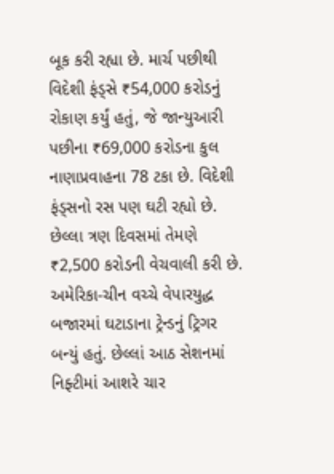બૂક કરી રહ્યા છે. માર્ચ પછીથી વિદેશી ફંડ્સે ₹54,000 કરોડનું રોકાણ કર્યું હતું, જે જાન્યુઆરી પછીના ₹69,000 કરોડના કુલ નાણાપ્રવાહના 78 ટકા છે. વિદેશી ફંડ્સનો રસ પણ ઘટી રહ્યો છે. છેલ્લા ત્રણ દિવસમાં તેમણે ₹2,500 કરોડની વેચવાલી કરી છે.
અમેરિકા-ચીન વચ્ચે વેપારયુદ્ધ બજારમાં ઘટાડાના ટ્રેન્ડનું ટ્રિગર બન્યું હતું. છેલ્લાં આઠ સેશનમાં નિફ્ટીમાં આશરે ચાર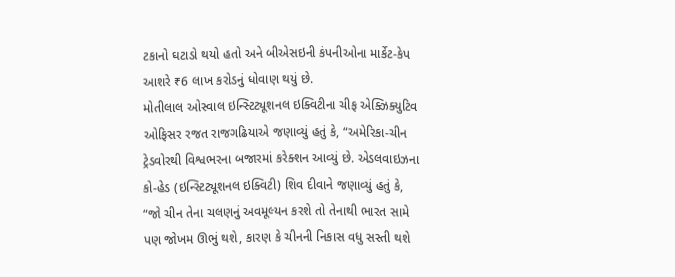ટકાનો ઘટાડો થયો હતો અને બીએસઇની કંપનીઓના માર્કેટ-કેપ આશરે ₹6 લાખ કરોડનું ધોવાણ થયું છે.
મોતીલાલ ઓસ્વાલ ઇન્સ્ટિટ્યૂશનલ ઇક્વિટીના ચીફ એક્ઝિક્યુટિવ ઓફિસર રજત રાજગઢિયાએ જણાવ્યું હતું કે, “અમેરિકા-ચીન ટ્રેડવોરથી વિશ્વભરના બજારમાં કરેક્શન આવ્યું છે. એડલવાઇઝના કો-હેડ (ઇન્સ્ટિટ્યૂશનલ ઇક્વિટી) શિવ દીવાને જણાવ્યું હતું કે, “જો ચીન તેના ચલણનું અવમૂલ્યન કરશે તો તેનાથી ભારત સામે પણ જોખમ ઊભું થશે, કારણ કે ચીનની નિકાસ વધુ સસ્તી થશે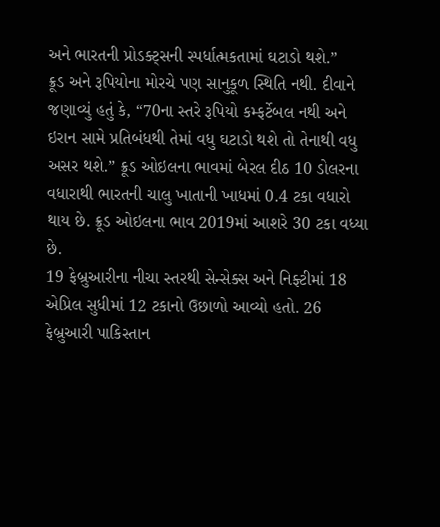અને ભારતની પ્રોડક્ટ્સની સ્પર્ધાત્મકતામાં ઘટાડો થશે.”
ક્રૂડ અને રૂપિયોના મોરચે પણ સાનુકૂળ સ્થિતિ નથી. દીવાને જણાવ્યું હતું કે, “70ના સ્તરે રૂપિયો કમ્ફર્ટેબલ નથી અને ઇરાન સામે પ્રતિબંધથી તેમાં વધુ ઘટાડો થશે તો તેનાથી વધુ અસર થશે.” ક્રૂડ ઓઇલના ભાવમાં બેરલ દીઠ 10 ડોલરના વધારાથી ભારતની ચાલુ ખાતાની ખાધમાં 0.4 ટકા વધારો થાય છે. ક્રૂડ ઓઇલના ભાવ 2019માં આશરે 30 ટકા વધ્યા છે.
19 ફેબ્રુઆરીના નીચા સ્તરથી સેન્સેક્સ અને નિફ્ટીમાં 18 એપ્રિલ સુધીમાં 12 ટકાનો ઉછાળો આવ્યો હતો. 26 ફેબ્રુઆરી પાકિસ્તાન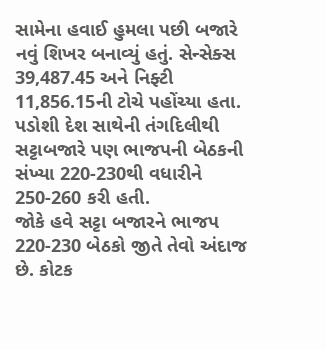સામેના હવાઈ હુમલા પછી બજારે નવું શિખર બનાવ્યું હતું. સેન્સેક્સ 39,487.45 અને નિફ્ટી 11,856.15ની ટોચે પહોંચ્યા હતા. પડોશી દેશ સાથેની તંગદિલીથી સટ્ટાબજારે પણ ભાજપની બેઠકની સંખ્યા 220-230થી વધારીને 250-260 કરી હતી.
જોકે હવે સટ્ટા બજારને ભાજપ 220-230 બેઠકો જીતે તેવો અંદાજ છે. કોટક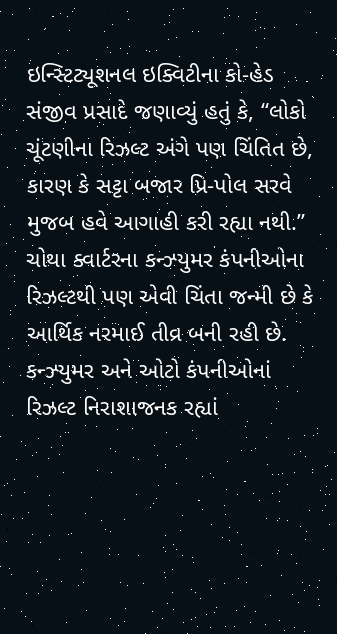ઇન્સ્ટિટ્યૂશનલ ઇક્વિટીના કો-હેડ સંજીવ પ્રસાદે જણાવ્યું હતું કે, “લોકો ચૂંટણીના રિઝલ્ટ અંગે પણ ચિંતિત છે, કારણ કે સટ્ટા બજાર પ્રિ-પોલ સરવે મુજબ હવે આગાહી કરી રહ્યા નથી.”
ચોથા ક્વાર્ટરના કન્ઝ્યુમર કંપનીઓના રિઝલ્ટથી પણ એવી ચિંતા જન્મી છે કે આર્થિક નરમાઈ તીવ્ર બની રહી છે. કન્ઝ્યુમર અને ઓટો કંપનીઓનાં રિઝલ્ટ નિરાશાજનક રહ્યાં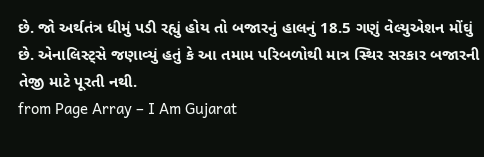છે. જો અર્થતંત્ર ધીમું પડી રહ્યું હોય તો બજારનું હાલનું 18.5 ગણું વેલ્યુએશન મોંઘું છે. એનાલિસ્ટ્સે જણાવ્યું હતું કે આ તમામ પરિબળોથી માત્ર સ્થિર સરકાર બજારની તેજી માટે પૂરતી નથી.
from Page Array – I Am Gujarat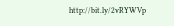http://bit.ly/2vRYWVp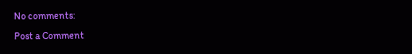No comments:
Post a Comment